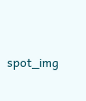spot_img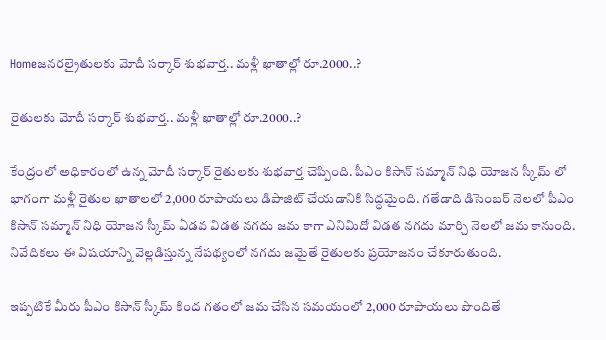Homeజనరల్రైతులకు మోదీ సర్కార్ శుభవార్త.. మళ్లీ ఖాతాల్లో రూ.2000..?

రైతులకు మోదీ సర్కార్ శుభవార్త.. మళ్లీ ఖాతాల్లో రూ.2000..?

కేంద్రంలో అధికారంలో ఉన్న మోదీ సర్కార్ రైతులకు శుభవార్త చెప్పింది. పీఎం కిసాన్ సమ్మాన్ నిధి యోజన స్కీమ్ లో భాగంగా మళ్లీ రైతుల ఖాతాలలో 2,000 రూపాయలు డిపాజిట్ చేయడానికి సిద్ధమైంది. గతేడాది డిసెంబర్ నెలలో పీఎం కిసాన్ సమ్మాన్ నిధి యోజన స్కీమ్ ఏడవ విడత నగదు జమ కాగా ఎనిమిదో విడత నగదు మార్చి నెలలో జమ కానుంది. నివేదికలు ఈ విషయాన్ని వెల్లడిస్తున్న నేపథ్యంలో నగదు జమైతే రైతులకు ప్రయోజనం చేకూరుతుంది.

ఇప్పటికే మీరు పీఎం కిసాన్ స్కీమ్ కింద గతంలో జమ చేసిన సమయంలో 2,000 రూపాయలు పొందితే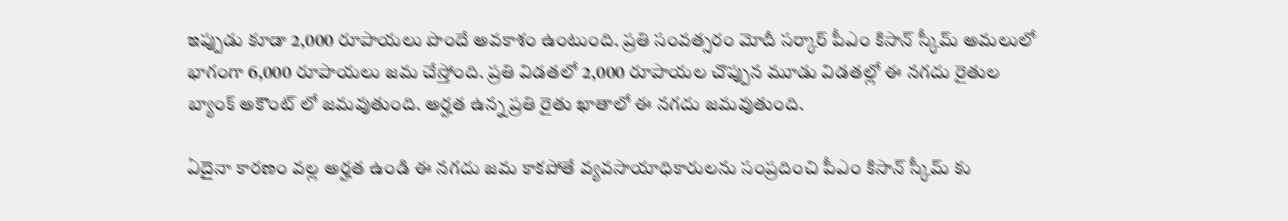ఇప్పుడు కూడా 2,000 రూపాయలు పొందే అవకాశం ఉంటుంది. ప్రతి సంవత్సరం మోదీ సర్కార్ పీఎం కిసాన్ స్కీమ్ అమలులో భాగంగా 6,000 రూపాయలు జమ చేస్తోంది. ప్రతి విడతలో 2,000 రూపాయల చొప్పున మూడు విడతల్లో ఈ నగదు రైతుల బ్యాంక్ అకౌంట్ లో జమవుతుంది. అర్హత ఉన్న ప్రతి రైతు ఖాతాలో ఈ నగదు జమవుతుంది.

ఏదైనా కారణం వల్ల అర్హత ఉండి ఈ నగదు జమ కాకపోతే వ్యవసాయాధికారులను సంప్రదించి పీఎం కిసాన్ స్కీమ్ కు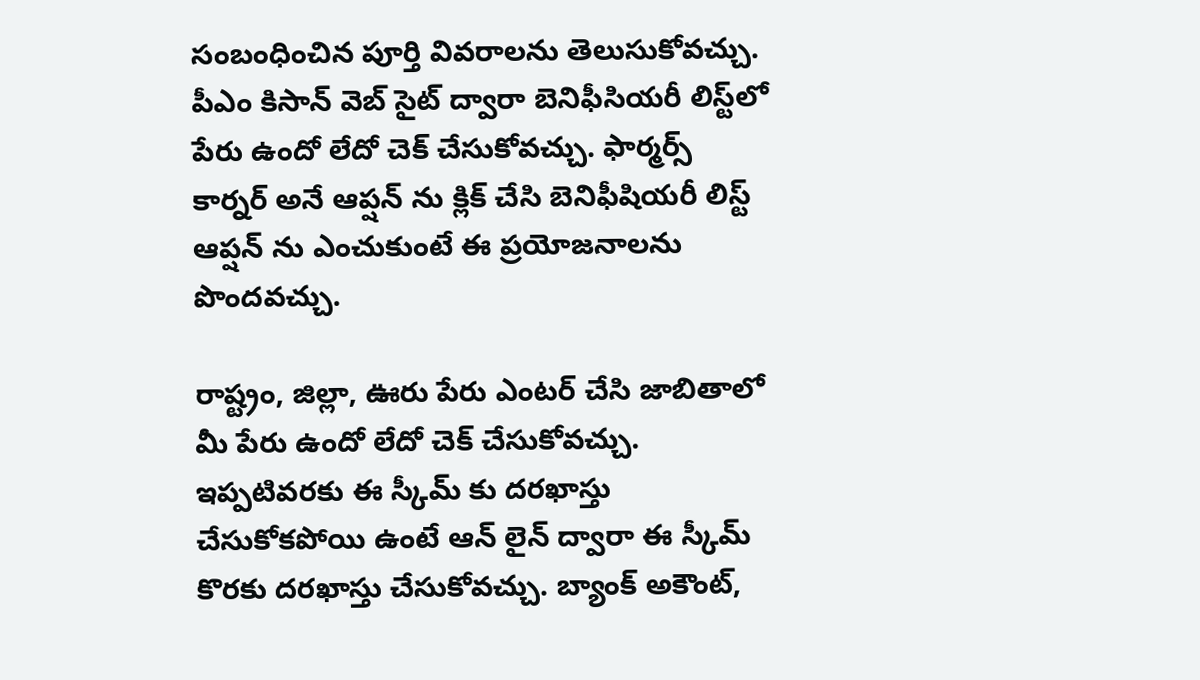సంబంధించిన పూర్తి వివరాలను తెలుసుకోవచ్చు. పీఎం కిసాన్ వెబ్ సైట్ ద్వారా బెనిఫీసియరీ లిస్ట్‌లో పేరు ఉందో లేదో చెక్ చేసుకోవచ్చు. ఫార్మర్స్ కార్నర్ అనే ఆప్షన్ ను క్లిక్ చేసి బెనిఫీషియరీ లిస్ట్ ఆప్షన్ ను ఎంచుకుంటే ఈ ప్రయోజనాలను పొందవచ్చు.

రాష్ట్రం, జిల్లా, ఊరు పేరు ఎంటర్ చేసి జాబితాలో మీ పేరు ఉందో లేదో చెక్ చేసుకోవచ్చు. ఇప్పటివరకు ఈ స్కీమ్ కు దరఖాస్తు చేసుకోకపోయి ఉంటే ఆన్ లైన్ ద్వారా ఈ స్కీమ్ కొరకు దరఖాస్తు చేసుకోవచ్చు. బ్యాంక్ అకౌంట్,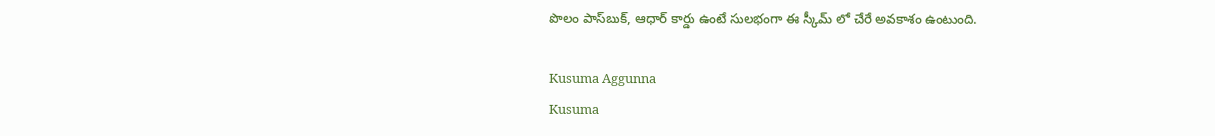పొలం పాస్‌బుక్, ఆధార్ కార్డు ఉంటే సులభంగా ఈ స్కీమ్ లో చేరే అవకాశం ఉంటుంది.

Kusuma Aggunna
Kusuma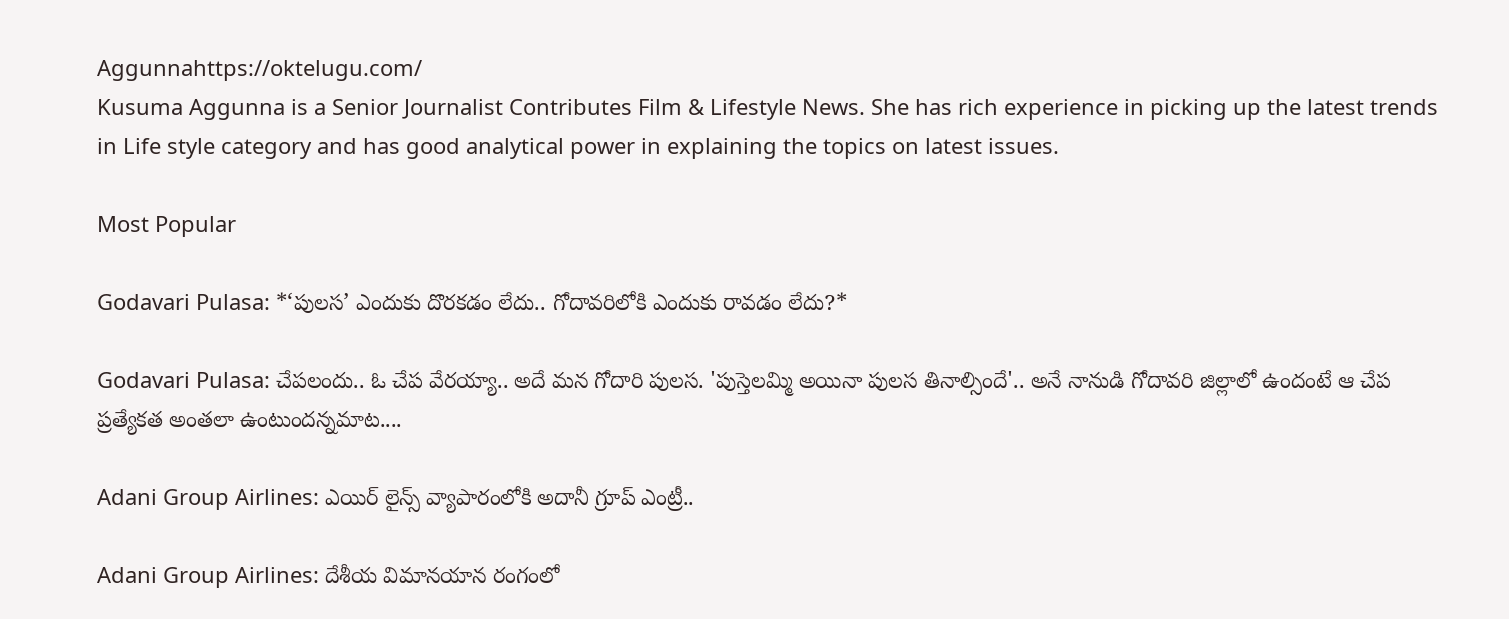Aggunnahttps://oktelugu.com/
Kusuma Aggunna is a Senior Journalist Contributes Film & Lifestyle News. She has rich experience in picking up the latest trends in Life style category and has good analytical power in explaining the topics on latest issues.

Most Popular

Godavari Pulasa: *‘పులస’ ఎందుకు దొరకడం లేదు.. గోదావరిలోకి ఎందుకు రావడం లేదు?*

Godavari Pulasa: చేపలందు.. ఓ చేప వేరయ్యా.. అదే మన గోదారి పులస. 'పుస్తెలమ్మి అయినా పులస తినాల్సిందే'.. అనే నానుడి గోదావరి జిల్లాలో ఉందంటే ఆ చేప ప్రత్యేకత అంతలా ఉంటుందన్నమాట....

Adani Group Airlines: ఎయిర్ లైన్స్ వ్యాపారంలోకి అదానీ గ్రూప్ ఎంట్రీ..

Adani Group Airlines: దేశీయ విమానయాన రంగంలో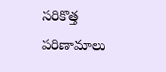సరికొత్త పరిణామాలు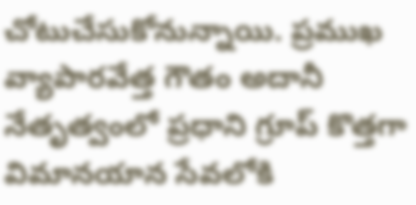చోటుచేసుకోనున్నాయి. ప్రముఖ వ్యాపారవేత్త గౌతం అదానీ నేతృత్వంలో ప్రధాని గ్రూప్ కొత్తగా విమానయాన సేవలోకి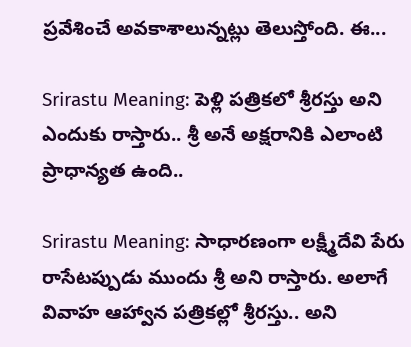ప్రవేశించే అవకాశాలున్నట్లు తెలుస్తోంది. ఈ...

Srirastu Meaning: పెళ్లి పత్రికలో శ్రీరస్తు అని ఎందుకు రాస్తారు.. శ్రీ అనే అక్షరానికి ఎలాంటి ప్రాధాన్యత ఉంది..

Srirastu Meaning: సాధారణంగా లక్ష్మీదేవి పేరు రాసేటప్పుడు ముందు శ్రీ అని రాస్తారు. అలాగే వివాహ ఆహ్వాన పత్రికల్లో శ్రీరస్తు.. అని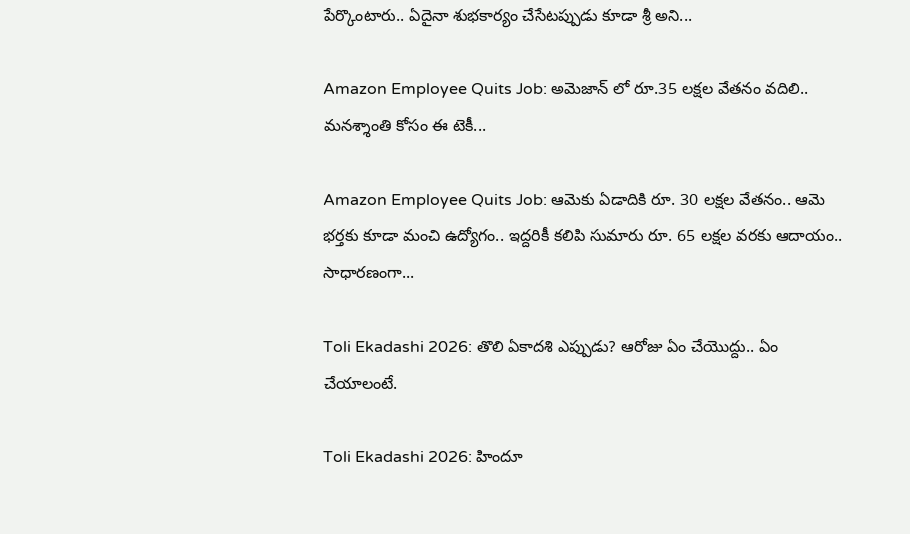పేర్కొంటారు.. ఏదైనా శుభకార్యం చేసేటప్పుడు కూడా శ్రీ అని...

Amazon Employee Quits Job: అమెజాన్ లో రూ.35 లక్షల వేతనం వదిలి.. మనశ్శాంతి కోసం ఈ టెకీ...

Amazon Employee Quits Job: ఆమెకు ఏడాదికి రూ. 30 లక్షల వేతనం.. ఆమె భర్తకు కూడా మంచి ఉద్యోగం.. ఇద్దరికీ కలిపి సుమారు రూ. 65 లక్షల వరకు ఆదాయం.. సాధారణంగా...

Toli Ekadashi 2026: తొలి ఏకాదశి ఎప్పుడు? ఆరోజు ఏం చేయొద్దు.. ఏం చేయాలంటే.

Toli Ekadashi 2026: హిందూ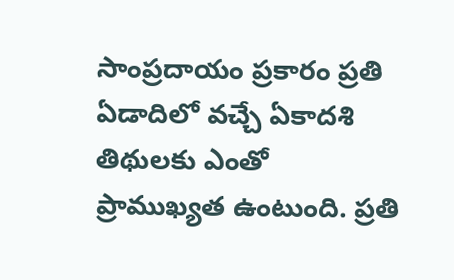సాంప్రదాయం ప్రకారం ప్రతి ఏడాదిలో వచ్చే ఏకాదశి తిథులకు ఎంతో ప్రాముఖ్యత ఉంటుంది. ప్రతి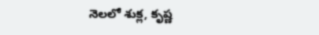నెలలో శుక్ల, కృష్ణ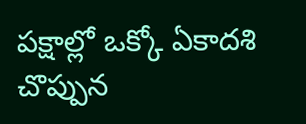పక్షాల్లో ఒక్కో ఏకాదశి చొప్పున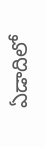ఏడాదిలో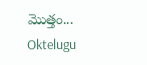మొత్తం...
Oktelugu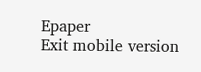Epaper
Exit mobile version